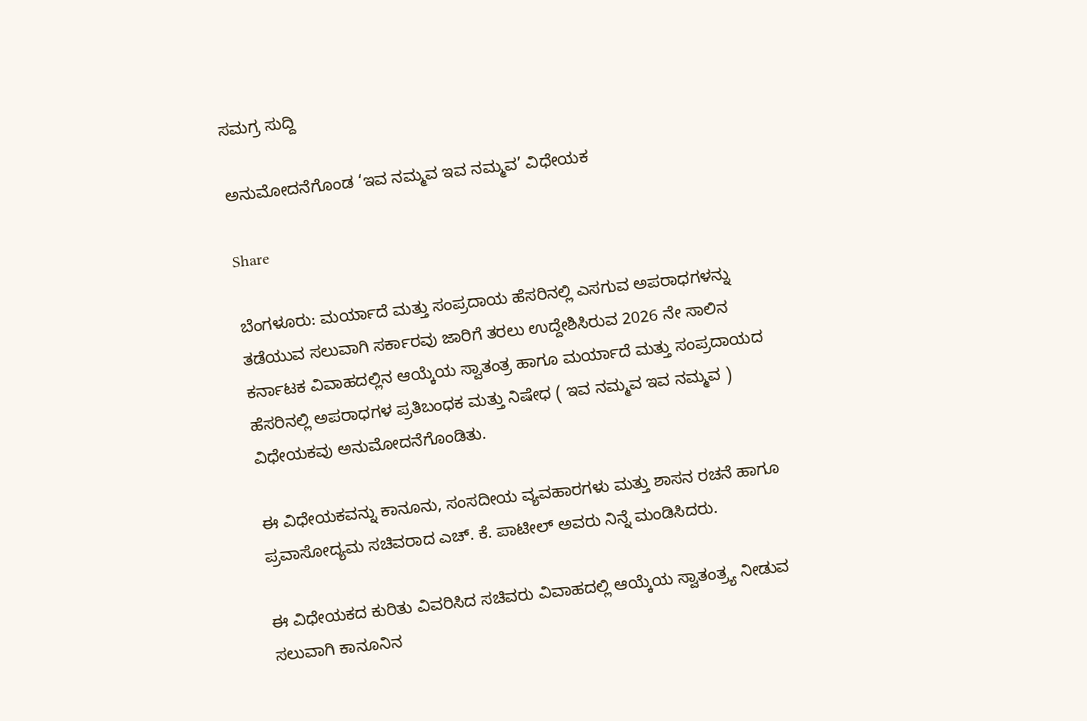ಸಮಗ್ರ ಸುದ್ದಿ

ಅನುಮೋದನೆಗೊಂಡ ‘ಇವ ನಮ್ಮವ ಇವ ನಮ್ಮವ’ ವಿಧೇಯಕ

Share

ಬೆಂಗಳೂರು: ಮರ್ಯಾದೆ ಮತ್ತು ಸಂಪ್ರದಾಯ ಹೆಸರಿನಲ್ಲಿ ಎಸಗುವ ಅಪರಾಧಗಳನ್ನು ತಡೆಯುವ ಸಲುವಾಗಿ ಸರ್ಕಾರವು ಜಾರಿಗೆ ತರಲು ಉದ್ದೇಶಿಸಿರುವ 2026 ನೇ ಸಾಲಿನ ಕರ್ನಾಟಕ ವಿವಾಹದಲ್ಲಿನ ಆಯ್ಕೆಯ ಸ್ವಾತಂತ್ರ ಹಾಗೂ ಮರ್ಯಾದೆ ಮತ್ತು ಸಂಪ್ರದಾಯದ ಹೆಸರಿನಲ್ಲಿ ಅಪರಾಧಗಳ ಪ್ರತಿಬಂಧಕ ಮತ್ತು ನಿಷೇಧ ( ಇವ ನಮ್ಮವ ಇವ ನಮ್ಮವ ) ವಿಧೇಯಕವು ಅನುಮೋದನೆಗೊಂಡಿತು.

ಈ ವಿಧೇಯಕವನ್ನು ಕಾನೂನು, ಸಂಸದೀಯ ವ್ಯವಹಾರಗಳು ಮತ್ತು ಶಾಸನ ರಚನೆ ಹಾಗೂ ಪ್ರವಾಸೋದ್ಯಮ ಸಚಿವರಾದ ಎಚ್. ಕೆ. ಪಾಟೀಲ್ ಅವರು ನಿನ್ನೆ ಮಂಡಿಸಿದರು.

ಈ ವಿಧೇಯಕದ ಕುರಿತು ವಿವರಿಸಿದ ಸಚಿವರು ವಿವಾಹದಲ್ಲಿ ಆಯ್ಕೆಯ ಸ್ವಾತಂತ್ರ್ಯ ನೀಡುವ ಸಲುವಾಗಿ ಕಾನೂನಿನ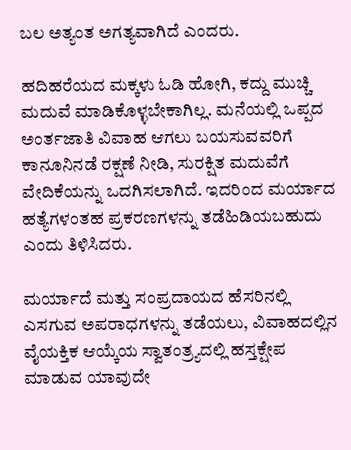ಬಲ ಅತ್ಯಂತ ಅಗತ್ಯವಾಗಿದೆ ಎಂದರು.

ಹದಿಹರೆಯದ ಮಕ್ಕಳು ಓಡಿ ಹೋಗಿ, ಕದ್ದು ಮುಚ್ಚಿ ಮದುವೆ ಮಾಡಿಕೊಳ್ಳಬೇಕಾಗಿಲ್ಲ. ಮನೆಯಲ್ಲಿ ಒಪ್ಪದ ಅಂರ್ತಜಾತಿ ವಿವಾಹ ಆಗಲು ಬಯಸುವವರಿಗೆ ಕಾನೂನಿನಡೆ ರಕ್ಷಣೆ ನೀಡಿ, ಸುರಕ್ಷಿತ ಮದುವೆಗೆ ವೇದಿಕೆಯನ್ನು ಒದಗಿಸಲಾಗಿದೆ. ಇದರಿಂದ ಮರ್ಯಾದ ಹತ್ಯೆಗಳಂತಹ ಪ್ರಕರಣಗಳನ್ನು ತಡೆಹಿಡಿಯಬಹುದು ಎಂದು ತಿಳಿಸಿದರು.

ಮರ್ಯಾದೆ ಮತ್ತು ಸಂಪ್ರದಾಯದ ಹೆಸರಿನಲ್ಲಿ ಎಸಗುವ ಅಪರಾಧಗಳನ್ನು ತಡೆಯಲು, ವಿವಾಹದಲ್ಲಿನ ವೈಯಕ್ತಿಕ ಆಯ್ಕೆಯ ಸ್ವಾತಂತ್ರ್ಯದಲ್ಲಿ ಹಸ್ತಕ್ಷೇಪ ಮಾಡುವ ಯಾವುದೇ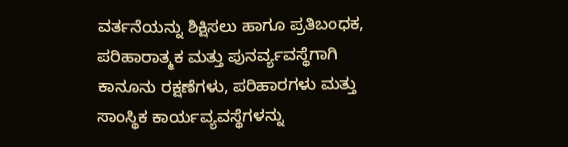ವರ್ತನೆಯನ್ನು ಶಿಕ್ಷಿಸಲು ಹಾಗೂ ಪ್ರತಿಬಂಧಕ, ಪರಿಹಾರಾತ್ಮಕ ಮತ್ತು ಪುನರ್ವ್ಯವಸ್ಥೆಗಾಗಿ ಕಾನೂನು ರಕ್ಷಣೆಗಳು, ಪರಿಹಾರಗಳು ಮತ್ತು ಸಾಂಸ್ಥಿಕ ಕಾರ್ಯವ್ಯವಸ್ಥೆಗಳನ್ನು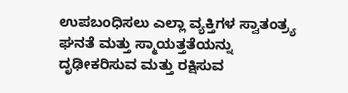ಉಪಬಂಧಿಸಲು ಎಲ್ಲಾ ವ್ಯಕ್ತಿಗಳ ಸ್ವಾತಂತ್ರ್ಯ ಘನತೆ ಮತ್ತು ಸ್ಮಾಯತ್ತತೆಯನ್ನು ದೃಢೀಕರಿಸುವ ಮತ್ತು ರಕ್ಷಿಸುವ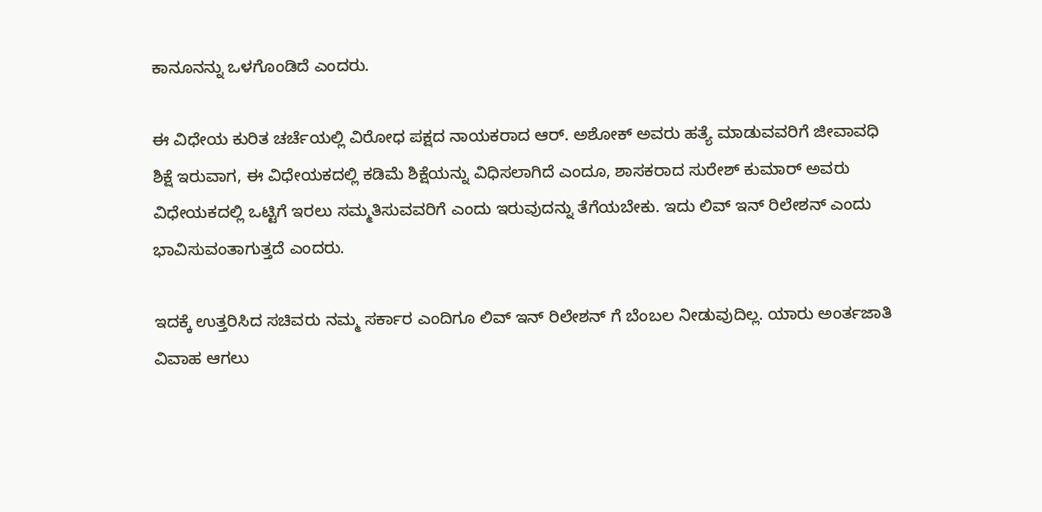ಕಾನೂನನ್ನು ಒಳಗೊಂಡಿದೆ ಎಂದರು.

ಈ ವಿಧೇಯ ಕುರಿತ ಚರ್ಚೆಯಲ್ಲಿ ವಿರೋಧ ಪಕ್ಷದ ನಾಯಕರಾದ ಆರ್. ಅಶೋಕ್ ಅವರು ಹತ್ಯೆ ಮಾಡುವವರಿಗೆ ಜೀವಾವಧಿ ಶಿಕ್ಷೆ ಇರುವಾಗ, ಈ ವಿಧೇಯಕದಲ್ಲಿ ಕಡಿಮೆ ಶಿಕ್ಷೆಯನ್ನು ವಿಧಿಸಲಾಗಿದೆ ಎಂದೂ, ಶಾಸಕರಾದ ಸುರೇಶ್ ಕುಮಾರ್ ಅವರು ವಿಧೇಯಕದಲ್ಲಿ ಒಟ್ಟಿಗೆ ಇರಲು ಸಮ್ಮತಿಸುವವರಿಗೆ ಎಂದು ಇರುವುದನ್ನು ತೆಗೆಯಬೇಕು. ಇದು ಲಿವ್ ಇನ್ ರಿಲೇಶನ್ ಎಂದು ಭಾವಿಸುವಂತಾಗುತ್ತದೆ ಎಂದರು.

ಇದಕ್ಕೆ ಉತ್ತರಿಸಿದ ಸಚಿವರು ನಮ್ಮ ಸರ್ಕಾರ ಎಂದಿಗೂ ಲಿವ್ ಇನ್ ರಿಲೇಶನ್ ಗೆ ಬೆಂಬಲ ನೀಡುವುದಿಲ್ಲ. ಯಾರು ಅಂರ್ತಜಾತಿ ವಿವಾಹ ಆಗಲು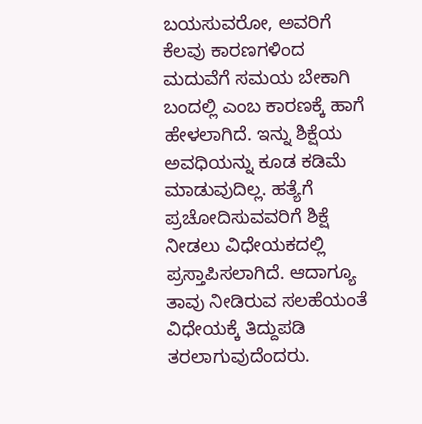ಬಯಸುವರೋ, ಅವರಿಗೆ ಕೆಲವು ಕಾರಣಗಳಿಂದ ಮದುವೆಗೆ ಸಮಯ ಬೇಕಾಗಿ ಬಂದಲ್ಲಿ ಎಂಬ ಕಾರಣಕ್ಕೆ ಹಾಗೆ ಹೇಳಲಾಗಿದೆ. ಇನ್ನು ಶಿಕ್ಷೆಯ ಅವಧಿಯನ್ನು ಕೂಡ ಕಡಿಮೆ ಮಾಡುವುದಿಲ್ಲ. ಹತ್ಯೆಗೆ ಪ್ರಚೋದಿಸುವವರಿಗೆ ಶಿಕ್ಷೆ ನೀಡಲು ವಿಧೇಯಕದಲ್ಲಿ ಪ್ರಸ್ತಾಪಿಸಲಾಗಿದೆ. ಆದಾಗ್ಯೂ ತಾವು ನೀಡಿರುವ ಸಲಹೆಯಂತೆ ವಿಧೇಯಕ್ಕೆ ತಿದ್ದುಪಡಿ ತರಲಾಗುವುದೆಂದರು.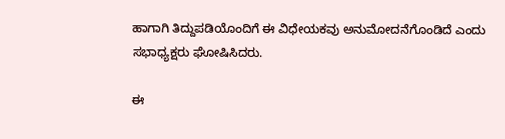ಹಾಗಾಗಿ ತಿದ್ದುಪಡಿಯೊಂದಿಗೆ ಈ ವಿಧೇಯಕವು ಅನುಮೋದನೆಗೊಂಡಿದೆ ಎಂದು ಸಭಾಧ್ಯಕ್ಷರು ಘೋಷಿಸಿದರು.

ಈ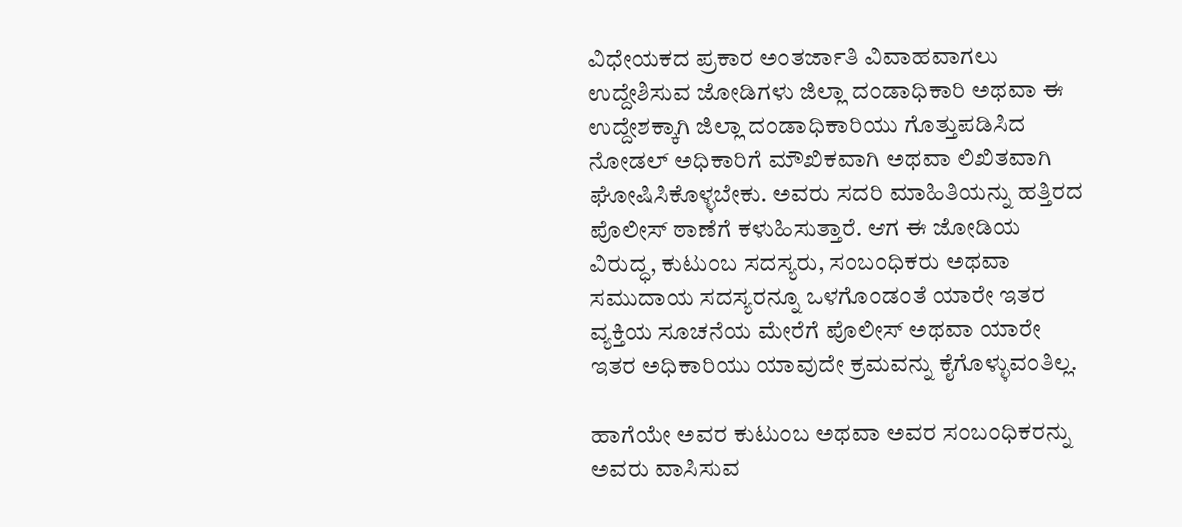ವಿಧೇಯಕದ ಪ್ರಕಾರ ಅಂತರ್ಜಾತಿ ವಿವಾಹವಾಗಲು ಉದ್ದೇಶಿಸುವ ಜೋಡಿಗಳು ಜಿಲ್ಲಾ ದಂಡಾಧಿಕಾರಿ ಅಥವಾ ಈ ಉದ್ದೇಶಕ್ಕಾಗಿ ಜಿಲ್ಲಾ ದಂಡಾಧಿಕಾರಿಯು ಗೊತ್ತುಪಡಿಸಿದ ನೋಡಲ್ ಅಧಿಕಾರಿಗೆ ಮೌಖಿಕವಾಗಿ ಅಥವಾ ಲಿಖಿತವಾಗಿ ಘೋಷಿಸಿಕೊಳ್ಳಬೇಕು. ಅವರು ಸದರಿ ಮಾಹಿತಿಯನ್ನು ಹತ್ತಿರದ ಪೊಲೀಸ್ ಠಾಣೆಗೆ ಕಳುಹಿಸುತ್ತಾರೆ. ಆಗ ಈ ಜೋಡಿಯ ವಿರುದ್ಧ, ಕುಟುಂಬ ಸದಸ್ಯರು, ಸಂಬಂಧಿಕರು ಅಥವಾ ಸಮುದಾಯ ಸದಸ್ಯರನ್ನೂ ಒಳಗೊಂಡಂತೆ ಯಾರೇ ಇತರ ವ್ಯಕ್ತಿಯ ಸೂಚನೆಯ ಮೇರೆಗೆ ಪೊಲೀಸ್ ಅಥವಾ ಯಾರೇ ಇತರ ಅಧಿಕಾರಿಯು ಯಾವುದೇ ಕ್ರಮವನ್ನು ಕೈಗೊಳ್ಳುವಂತಿಲ್ಲ.

ಹಾಗೆಯೇ ಅವರ ಕುಟುಂಬ ಅಥವಾ ಅವರ ಸಂಬಂಧಿಕರನ್ನು ಅವರು ವಾಸಿಸುವ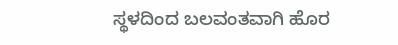ಸ್ಥಳದಿಂದ ಬಲವಂತವಾಗಿ ಹೊರ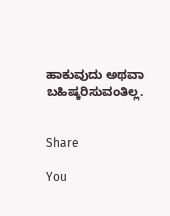ಹಾಕುವುದು ಅಥವಾ ಬಹಿಷ್ಕರಿಸುವಂತಿಲ್ಲ.


Share

You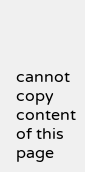cannot copy content of this page